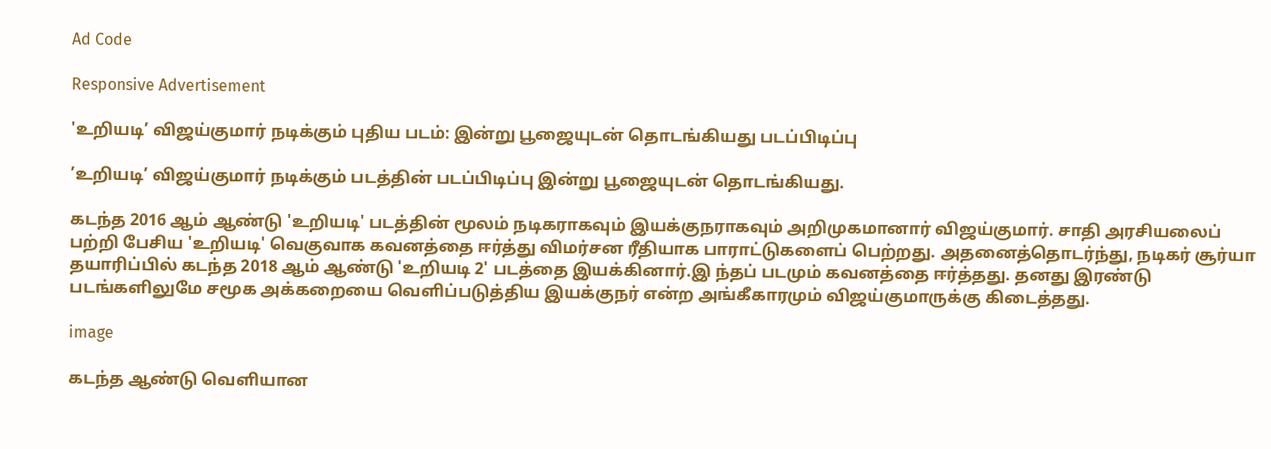Ad Code

Responsive Advertisement

'உறியடி’ விஜய்குமார் நடிக்கும் புதிய படம்: இன்று பூஜையுடன் தொடங்கியது படப்பிடிப்பு

’உறியடி’ விஜய்குமார் நடிக்கும் படத்தின் படப்பிடிப்பு இன்று பூஜையுடன் தொடங்கியது.

கடந்த 2016 ஆம் ஆண்டு 'உறியடி' படத்தின் மூலம் நடிகராகவும் இயக்குநராகவும் அறிமுகமானார் விஜய்குமார். சாதி அரசியலைப் பற்றி பேசிய 'உறியடி' வெகுவாக கவனத்தை ஈர்த்து விமர்சன ரீதியாக பாராட்டுகளைப் பெற்றது. அதனைத்தொடர்ந்து, நடிகர் சூர்யா தயாரிப்பில் கடந்த 2018 ஆம் ஆண்டு 'உறியடி 2' படத்தை இயக்கினார்.இ ந்தப் படமும் கவனத்தை ஈர்த்தது. தனது இரண்டு படங்களிலுமே சமூக அக்கறையை வெளிப்படுத்திய இயக்குநர் என்ற அங்கீகாரமும் விஜய்குமாருக்கு கிடைத்தது.

image

கடந்த ஆண்டு வெளியான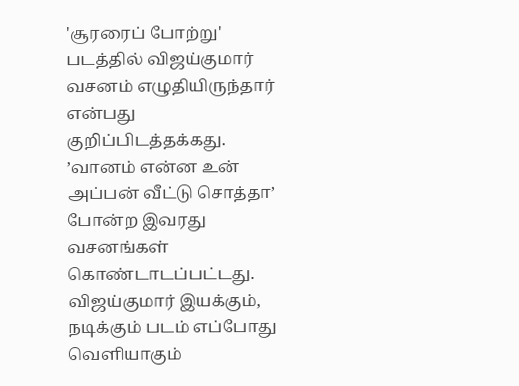'சூரரைப் போற்று' படத்தில் விஜய்குமார் வசனம் எழுதியிருந்தார் என்பது குறிப்பிடத்தக்கது. ’வானம் என்ன உன் அப்பன் வீட்டு சொத்தா’ போன்ற இவரது வசனங்கள் கொண்டாடப்பட்டது. விஜய்குமார் இயக்கும், நடிக்கும் படம் எப்போது வெளியாகும்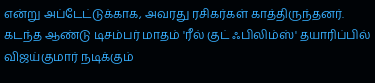என்று அப்டேட்டுக்காக, அவரது ரசிகர்கள் காத்திருந்தனர். கடந்த ஆண்டு டிசம்பர் மாதம் 'ரீல் குட் ஃபிலிம்ஸ்' தயாரிப்பில் விஜய்குமார் நடிக்கும்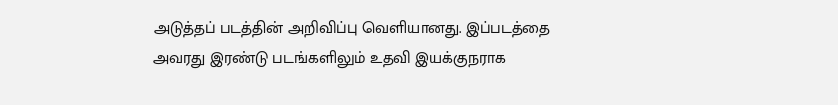அடுத்தப் படத்தின் அறிவிப்பு வெளியானது. இப்படத்தை அவரது இரண்டு படங்களிலும் உதவி இயக்குநராக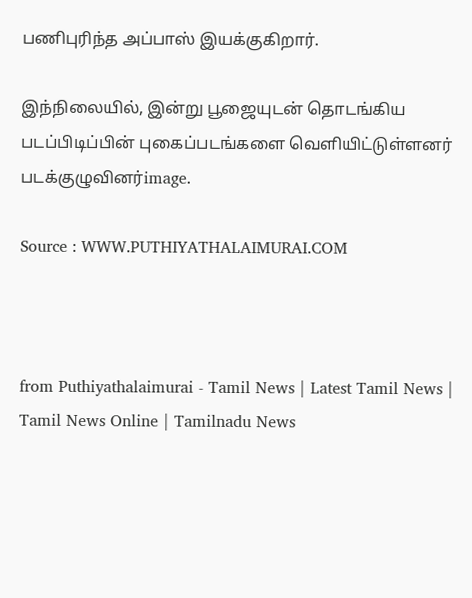பணிபுரிந்த அப்பாஸ் இயக்குகிறார்.

இந்நிலையில், இன்று பூஜையுடன் தொடங்கிய படப்பிடிப்பின் புகைப்படங்களை வெளியிட்டுள்ளனர் படக்குழுவினர்image.

Source : WWW.PUTHIYATHALAIMURAI.COM



from Puthiyathalaimurai - Tamil News | Latest Tamil News | Tamil News Online | Tamilnadu News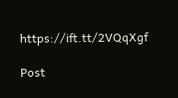https://ift.tt/2VQqXgf

Post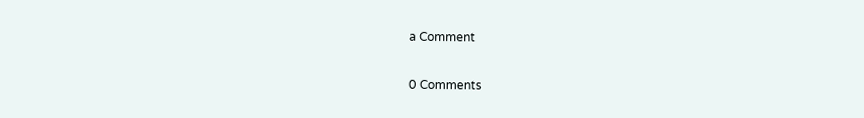a Comment

0 Comments